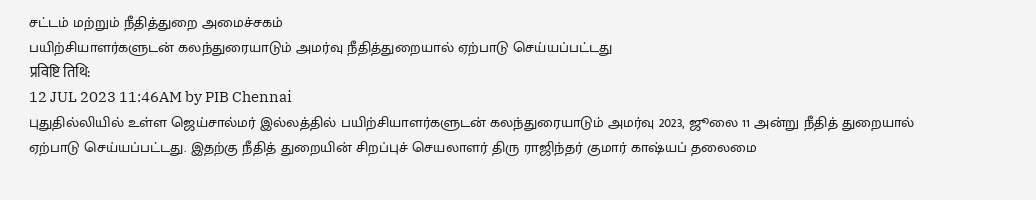சட்டம் மற்றும் நீதித்துறை அமைச்சகம்
பயிற்சியாளர்களுடன் கலந்துரையாடும் அமர்வு நீதித்துறையால் ஏற்பாடு செய்யப்பட்டது
प्रविष्टि तिथि:
12 JUL 2023 11:46AM by PIB Chennai
புதுதில்லியில் உள்ள ஜெய்சால்மர் இல்லத்தில் பயிற்சியாளர்களுடன் கலந்துரையாடும் அமர்வு 2023, ஜூலை 11 அன்று நீதித் துறையால் ஏற்பாடு செய்யப்பட்டது. இதற்கு நீதித் துறையின் சிறப்புச் செயலாளர் திரு ராஜிந்தர் குமார் காஷ்யப் தலைமை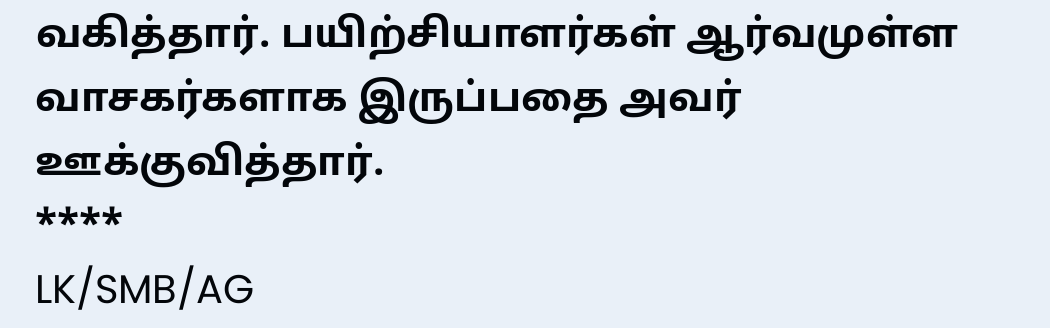வகித்தார். பயிற்சியாளர்கள் ஆர்வமுள்ள வாசகர்களாக இருப்பதை அவர் ஊக்குவித்தார்.
****
LK/SMB/AG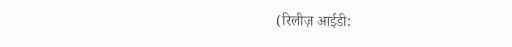(रिलीज़ आईडी: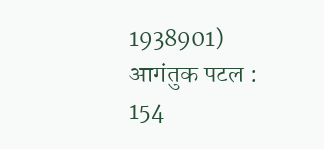1938901)
आगंतुक पटल : 154